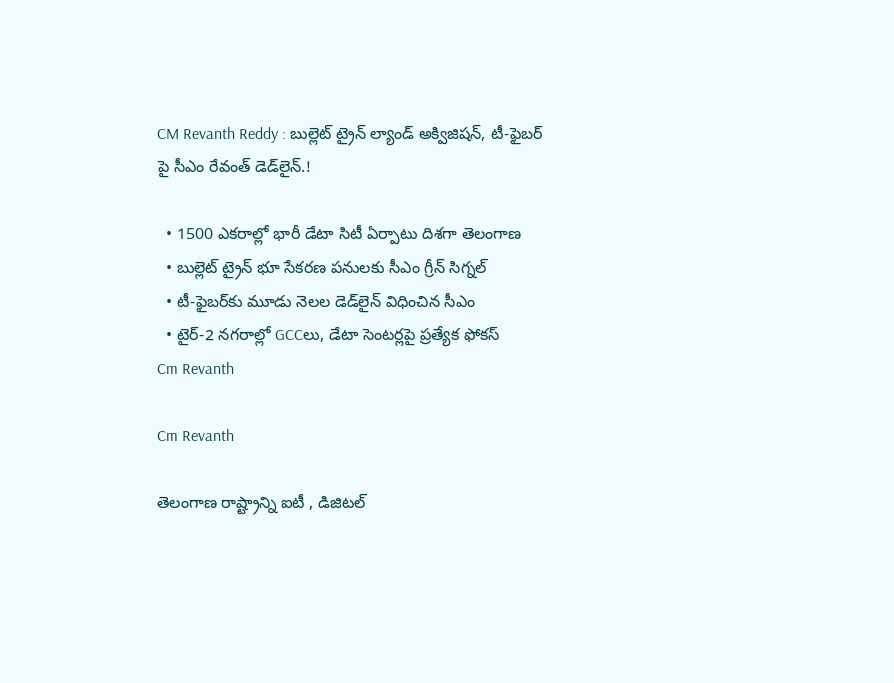CM Revanth Reddy : బుల్లెట్ ట్రైన్ ల్యాండ్ అక్విజిషన్, టీ-ఫైబర్ పై సీఎం రేవంత్ డెడ్‌లైన్.!

  • 1500 ఎకరాల్లో భారీ డేటా సిటీ ఏర్పాటు దిశగా తెలంగాణ
  • బుల్లెట్ ట్రైన్ భూ సేకరణ పనులకు సీఎం గ్రీన్ సిగ్నల్
  • టీ-ఫైబర్‌కు మూడు నెలల డెడ్‌లైన్ విధించిన సీఎం
  • టైర్-2 నగరాల్లో GCCలు, డేటా సెంటర్లపై ప్రత్యేక ఫోకస్
Cm Revanth

Cm Revanth

తెలంగాణ రాష్ట్రాన్ని ఐటీ , డిజిటల్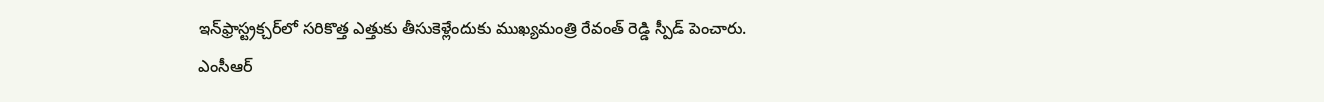ఇన్‌ఫ్రాస్ట్రక్చర్‌లో సరికొత్త ఎత్తుకు తీసుకెళ్లేందుకు ముఖ్యమంత్రి రేవంత్ రెడ్డి స్పీడ్ పెంచారు. ఎంసీఆర్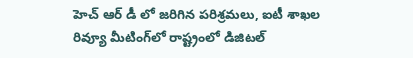హెచ్ ఆర్ డీ లో జరిగిన పరిశ్రమలు, ఐటీ శాఖల రివ్యూ మీటింగ్‌లో రాష్ట్రంలో డిజిటల్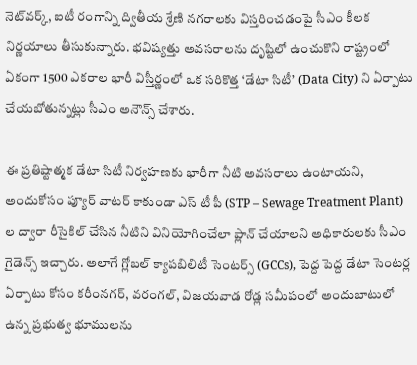నెట్‌వర్క్, ఐటీ రంగాన్ని ద్వితీయ శ్రేణి నగరాలకు విస్తరించడంపై సీఎం కీలక నిర్ణయాలు తీసుకున్నారు. భవిష్యత్తు అవసరాలను దృష్టిలో ఉంచుకొని రాష్ట్రంలో ఏకంగా 1500 ఎకరాల భారీ విస్తీర్ణంలో ఒక సరికొత్త ‘డేటా సిటీ’ (Data City) ని ఏర్పాటు చేయబోతున్నట్లు సీఎం అనౌన్స్ చేశారు.

ఈ ప్రతిష్టాత్మక డేటా సిటీ నిర్వహణకు భారీగా నీటి అవసరాలు ఉంటాయని, అందుకోసం ప్యూర్ వాటర్ కాకుండా ఎస్ టీ పీ (STP – Sewage Treatment Plant) ల ద్వారా రీసైకిల్ చేసిన నీటిని వినియోగించేలా ప్లాన్ చేయాలని అధికారులకు సీఎం గైడెన్స్ ఇచ్చారు. అలాగే గ్లోబల్ క్యాపబిలిటీ సెంటర్స్ (GCCs), పెద్ద పెద్ద డేటా సెంటర్ల ఏర్పాటు కోసం కరీంనగర్, వరంగల్, విజయవాడ రోడ్ల సమీపంలో అందుబాటులో ఉన్న ప్రభుత్వ భూములను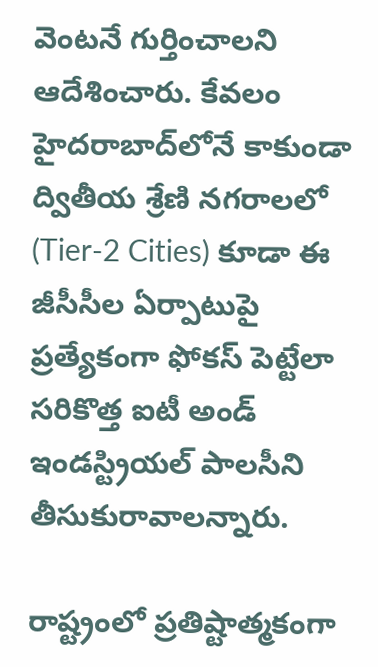వెంటనే గుర్తించాలని ఆదేశించారు. కేవలం హైదరాబాద్‌లోనే కాకుండా ద్వితీయ శ్రేణి నగరాలలో (Tier-2 Cities) కూడా ఈ జీసీసీల ఏర్పాటుపై ప్రత్యేకంగా ఫోకస్ పెట్టేలా సరికొత్త ఐటీ అండ్ ఇండస్ట్రియల్ పాలసీని తీసుకురావాలన్నారు.

రాష్ట్రంలో ప్రతిష్టాత్మకంగా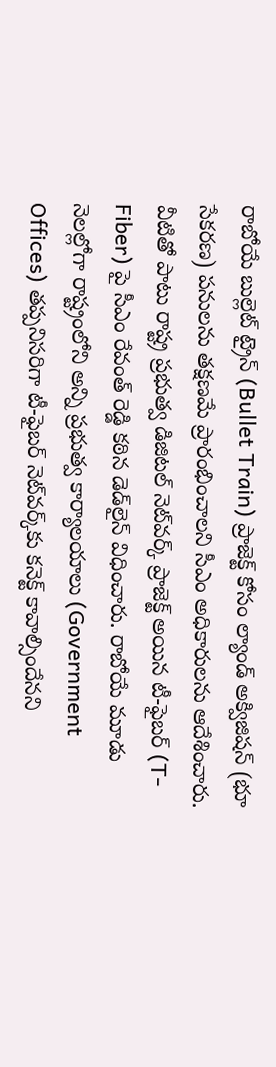రాబోయే బుల్లెట్ ట్రైన్ (Bullet Train) ప్రాజెక్ట్ కోసం ల్యాండ్ అక్విజిషన్ (భూ సేకరణ) పనులను తక్షణమే ప్రారంభించాలని సీఎం అధికారులను ఆదేశించారు. వీటితో పాటు రాష్ట్ర ప్రభుత్వ డిజిటల్ నెట్‌వర్క్ ప్రాజెక్ట్ అయిన టీ-ఫైబర్ (T-Fiber) పై సీఎం రేవంత్ రెడ్డి కఠిన డెడ్‌లైన్ విధించారు. రాబోయే మూడు నెలల్లోగా రాష్ట్రంలోని అన్ని ప్రభుత్వ కార్యాలయాలు (Government Offices) తప్పనిసరిగా టీ-ఫైబర్ నెట్‌వర్క్‌కు కనెక్ట్ కావాల్సిందేనని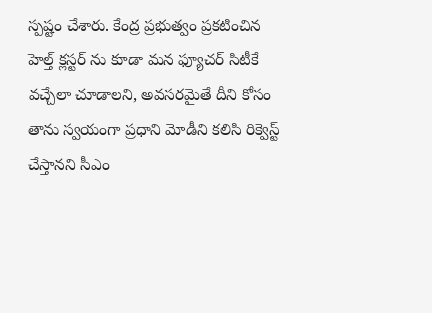స్పష్టం చేశారు. కేంద్ర ప్రభుత్వం ప్రకటించిన హెల్త్ క్లస్టర్ ను కూడా మన ఫ్యూచర్ సిటీకే వచ్చేలా చూడాలని, అవసరమైతే దీని కోసం తాను స్వయంగా ప్రధాని మోడీని కలిసి రిక్వెస్ట్ చేస్తానని సీఎం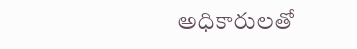అధికారులతో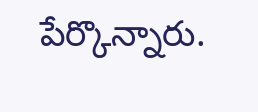పేర్కొన్నారు.